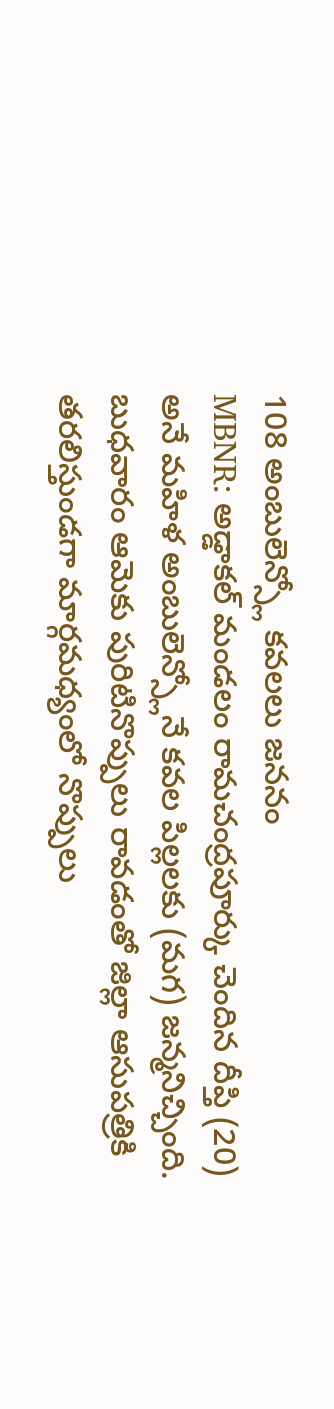108 అంబులెన్స్లో కవలలు జననం
MBNR: అడ్డాకల్ మండలం రామచంద్రపూర్కు చెందిన దీప్తి (20) అనే మహిళ అంబులెన్స్లోనే కవల పిల్లలకు (మగ) జన్మనిచ్చింది. బుధవారం ఆమెకు పురిటినొప్పులు రావడంతో జిల్లా ఆసుపత్రికి తరలిస్తుండగా మార్గమధ్యంలో నొప్పులు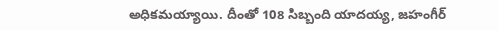అధికమయ్యాయి. దీంతో 108 సిబ్బంది యాదయ్య, జహంగీర్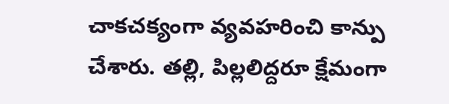చాకచక్యంగా వ్యవహరించి కాన్పు చేశారు. తల్లి, పిల్లలిద్దరూ క్షేమంగా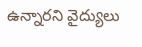ఉన్నారని వైద్యులు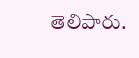తెలిపారు.